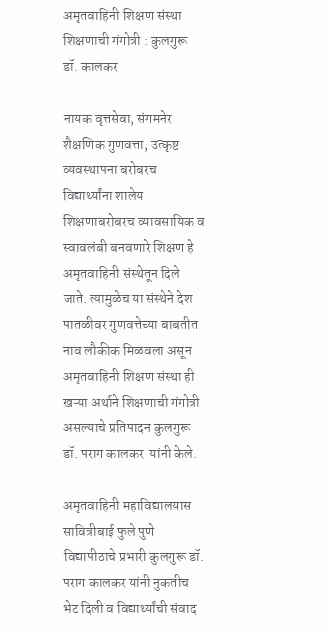अमृतवाहिनी शिक्षण संस्था  शिक्षणाची गंगोत्री : कुलगुरू डॉ. कालकर

नायक वृत्तसेवा, संगमनेर
शैक्षणिक गुणवत्ता, उत्कृष्ट व्यवस्थापना बरोबरच विद्यार्थ्यांना शालेय शिक्षणाबरोबरच व्यावसायिक व स्वावलंबी बनवणारे शिक्षण हे अमृतवाहिनी संस्थेतून दिले जाते. त्यामुळेच या संस्थेने देश पातळीवर गुणवत्तेच्या बाबतीत नाव लौकीक मिळवला असून अमृतवाहिनी शिक्षण संस्था ही खऱ्या अर्थाने शिक्षणाची गंगोत्री असल्याचे प्रतिपादन कुलगुरू डॉ. पराग कालकर  यांनी केले.

अमृतवाहिनी महाविद्यालयास सावित्रीबाई फुले पुणे विद्यापीठाचे प्रभारी कुलगुरू डॉ. पराग कालकर यांनी नुकतीच भेट दिली व विद्यार्थ्यांची संवाद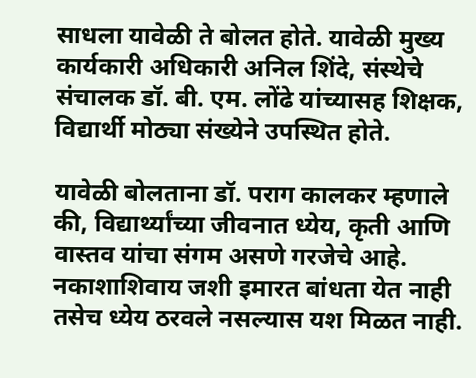साधला यावेळी ते बोलत होते. यावेळी मुख्य कार्यकारी अधिकारी अनिल शिंदे, संस्थेचे संचालक डॉ. बी. एम. लोंढे यांच्यासह शिक्षक, विद्यार्थी मोठ्या संख्येने उपस्थित होते.

यावेळी बोलताना डॉ. पराग कालकर म्हणाले की, विद्यार्थ्यांच्या जीवनात ध्येय, कृती आणि वास्तव यांचा संगम असणे गरजेचे आहे. नकाशाशिवाय जशी इमारत बांधता येत नाही तसेच ध्येय ठरवले नसल्यास यश मिळत नाही.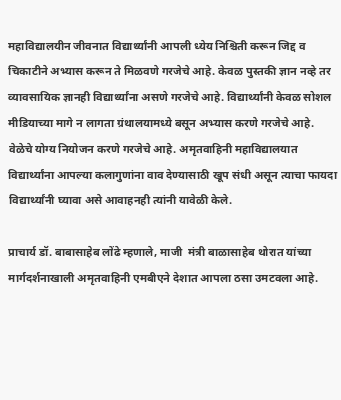महाविद्यालयीन जीवनात विद्यार्थ्यांनी आपली ध्येय निश्चिती करून जिद्द व चिकाटीने अभ्यास करून ते मिळवणे गरजेचे आहे. केवळ पुस्तकी ज्ञान नव्हे तर व्यावसायिक ज्ञानही विद्यार्थ्यांना असणे गरजेचे आहे. विद्यार्थ्यांनी केवळ सोशल मीडियाच्या मागे न लागता ग्रंथालयामध्ये बसून अभ्यास करणे गरजेचे आहे. वेळेचे योग्य नियोजन करणे गरजेचे आहे. अमृतवाहिनी महाविद्यालयात विद्यार्थ्यांना आपल्या कलागुणांना वाव देण्यासाठी खूप संधी असून त्याचा फायदा विद्यार्थ्यांनी घ्यावा असे आवाहनही त्यांनी यावेळी केले.

प्राचार्य डॉ. बाबासाहेब लोंढे म्हणाले, माजी  मंत्री बाळासाहेब थोरात यांच्या मार्गदर्शनाखाली अमृतवाहिनी एमबीएने देशात आपला ठसा उमटवला आहे.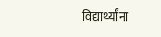विद्यार्थ्यांना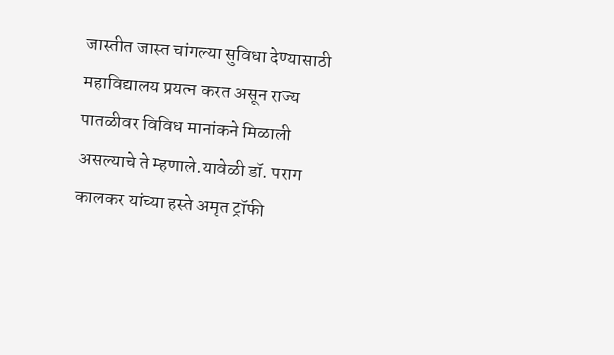जास्तीत जास्त चांगल्या सुविधा देण्यासाठी महाविद्यालय प्रयत्न करत असून राज्य पातळीवर विविध मानांकने मिळाली असल्याचे ते म्हणाले.यावेळी डॉ. पराग कालकर यांच्या हस्ते अमृत ट्रॉफी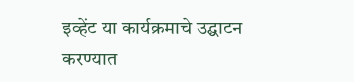इव्हेंट या कार्यक्रमाचे उद्घाटन करण्यात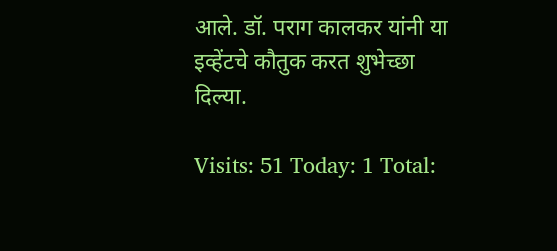आले. डॉ. पराग कालकर यांनी या इव्हेंटचे कौतुक करत शुभेच्छा दिल्या.

Visits: 51 Today: 1 Total: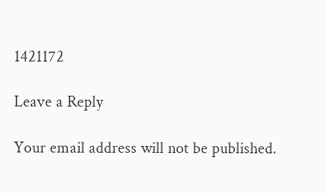1421172

Leave a Reply

Your email address will not be published.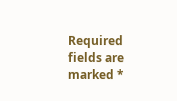Required fields are marked *